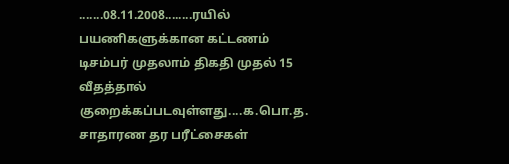.......08.11.2008........ரயில் பயணிகளுக்கான கட்டணம் டிசம்பர் முதலாம் திகதி முதல் 15 வீதத்தால் குறைக்கப்படவுள்ளது....க.பொ.த. சாதாரண தர பரீட்சைகள்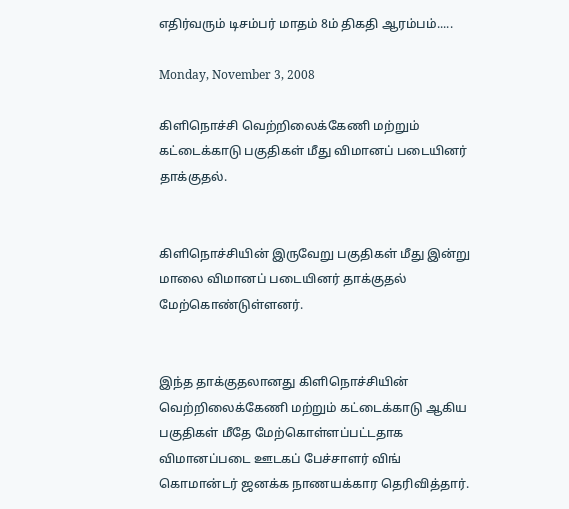எதிர்வரும் டிசம்பர் மாதம் 8ம் திகதி ஆரம்பம்.....

Monday, November 3, 2008

கிளிநொச்சி வெற்றிலைக்கேணி மற்றும் கட்டைக்காடு பகுதிகள் மீது விமானப் படையினர் தாக்குதல்.


கிளிநொச்சியின் இருவேறு பகுதிகள் மீது இன்று மாலை விமானப் படையினர் தாக்குதல் மேற்கொண்டுள்ளனர்.


இந்த தாக்குதலானது கிளிநொச்சியின் வெற்றிலைக்கேணி மற்றும் கட்டைக்காடு ஆகிய பகுதிகள் மீதே மேற்கொள்ளப்பட்டதாக விமானப்படை ஊடகப் பேச்சாளர் விங் கொமான்டர் ஜனக்க நாணயக்கார தெரிவித்தார்.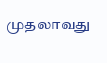முதலாவது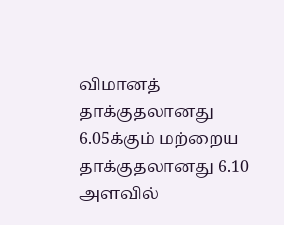விமானத் தாக்குதலானது 6.05க்கும் மற்றைய தாக்குதலானது 6.10 அளவில்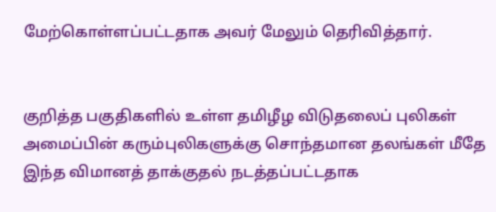மேற்கொள்ளப்பட்டதாக அவர் மேலும் தெரிவித்தார்.


குறித்த பகுதிகளில் உள்ள தமிழீழ விடுதலைப் புலிகள் அமைப்பின் கரும்புலிகளுக்கு சொந்தமான தலங்கள் மீதே இந்த விமானத் தாக்குதல் நடத்தப்பட்டதாக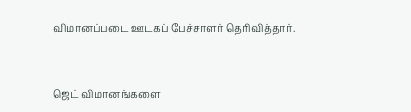விமானப்படை ஊடகப் பேச்சாளர் தெரிவித்தார்.


ஜெட் விமானங்களை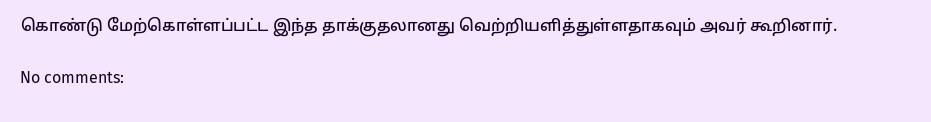கொண்டு மேற்கொள்ளப்பட்ட இந்த தாக்குதலானது வெற்றியளித்துள்ளதாகவும் அவர் கூறினார்.

No comments: